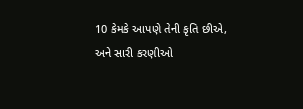10 કેમકે આપણે તેની કૃતિ છીએ, અને સારી કરણીઓ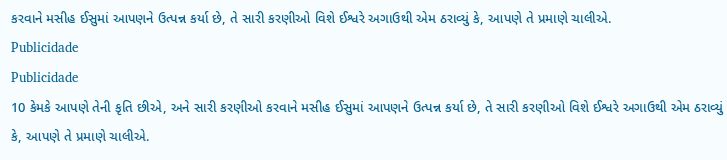કરવાને મસીહ ઈસુમાં આપણને ઉત્પન્ન કર્યા છે, તે સારી કરણીઓ વિશે ઈશ્વરે અગાઉથી એમ ઠરાવ્યું કે, આપણે તે પ્રમાણે ચાલીએ.
Publicidade
Publicidade
10 કેમકે આપણે તેની કૃતિ છીએ, અને સારી કરણીઓ કરવાને મસીહ ઈસુમાં આપણને ઉત્પન્ન કર્યા છે, તે સારી કરણીઓ વિશે ઈશ્વરે અગાઉથી એમ ઠરાવ્યું કે, આપણે તે પ્રમાણે ચાલીએ.